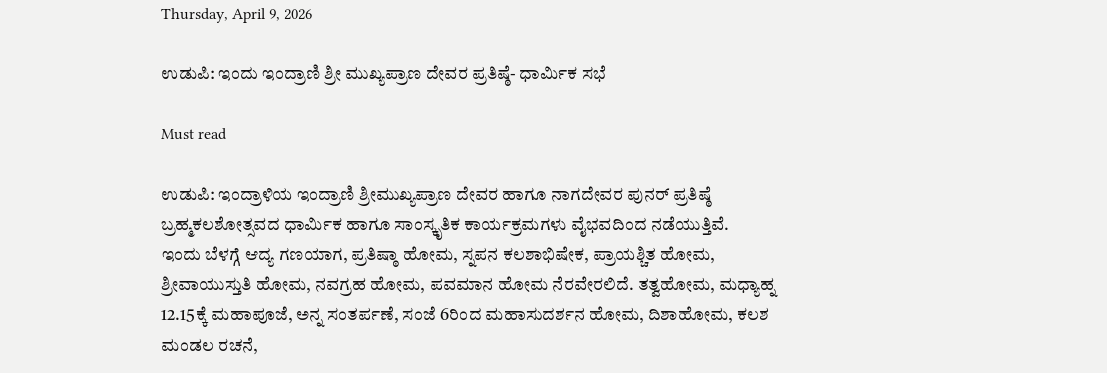Thursday, April 9, 2026

ಉಡುಪಿ: ಇಂದು ಇಂದ್ರಾಣಿ ಶ್ರೀ ಮುಖ್ಯಪ್ರಾಣ ದೇವರ ಪ್ರತಿಷ್ಠೆ- ಧಾರ್ಮಿಕ ಸಭೆ

Must read

ಉಡುಪಿ: ಇಂದ್ರಾಳಿಯ ಇಂದ್ರಾಣಿ ಶ್ರೀಮುಖ್ಯಪ್ರಾಣ ದೇವರ ಹಾಗೂ ನಾಗದೇವರ ಪುನರ್ ಪ್ರತಿಷ್ಠೆ ಬ್ರಹ್ಮಕಲಶೋತ್ಸವದ ಧಾರ್ಮಿಕ ಹಾಗೂ ಸಾಂಸ್ಕೃತಿಕ ಕಾರ್ಯಕ್ರಮಗಳು ವೈಭವದಿಂದ ನಡೆಯುತ್ತಿವೆ.
ಇಂದು ಬೆಳಗ್ಗೆ ಆದ್ಯ ಗಣಯಾಗ, ಪ್ರತಿಷ್ಠಾ ಹೋಮ, ಸ್ನಪನ ಕಲಶಾಭಿಷೇಕ, ಪ್ರಾಯಶ್ಚಿತ ಹೋಮ, ಶ್ರೀವಾಯುಸ್ತುತಿ ಹೋಮ, ನವಗ್ರಹ ಹೋಮ, ಪವಮಾನ ಹೋಮ ನೆರವೇರಲಿದೆ. ತತ್ವಹೋಮ, ಮಧ್ಯಾಹ್ನ 12.15ಕ್ಕೆ ಮಹಾಪೂಜೆ, ಅನ್ನ ಸಂತರ್ಪಣೆ, ಸಂಜೆ 6ರಿಂದ ಮಹಾಸುದರ್ಶನ ಹೋಮ, ದಿಶಾಹೋಮ, ಕಲಶ ಮಂಡಲ ರಚನೆ,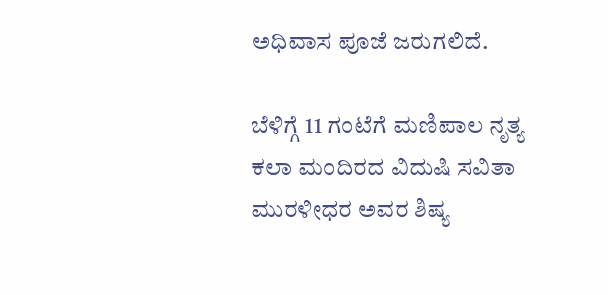ಅಧಿವಾಸ ಪೂಜೆ ಜರುಗಲಿದೆ.

ಬೆಳಿಗ್ಗೆ 11 ಗಂಟೆಗೆ ಮಣಿಪಾಲ ನೃತ್ಯ ಕಲಾ ಮಂದಿರದ ವಿದುಷಿ ಸವಿತಾ ಮುರಳೀಧರ ಅವರ ಶಿಷ್ಯ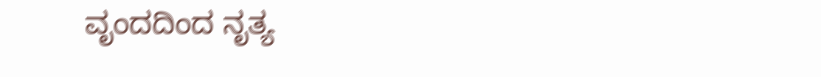ವೃಂದದಿಂದ ನೃತ್ಯ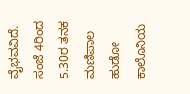ವೈಭವವಿದೆ.
ಸಂಜೆ 4ರಿಂದ 5.30ರ ತನಕ ಮಣಿಪಾಲ ಹುಡೋ ಕಾಲೊನಿಯ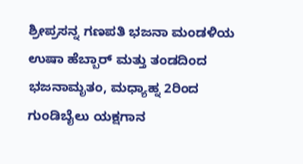ಶ್ರೀಪ್ರಸನ್ನ ಗಣಪತಿ ಭಜನಾ ಮಂಡಳಿಯ ಉಷಾ ಹೆಬ್ಬಾರ್ ಮತ್ತು ತಂಡದಿಂದ ಭಜನಾಮೃತಂ, ಮಧ್ಯಾಹ್ನ 2ರಿಂದ ಗುಂಡಿಬೈಲು ಯಕ್ಷಗಾನ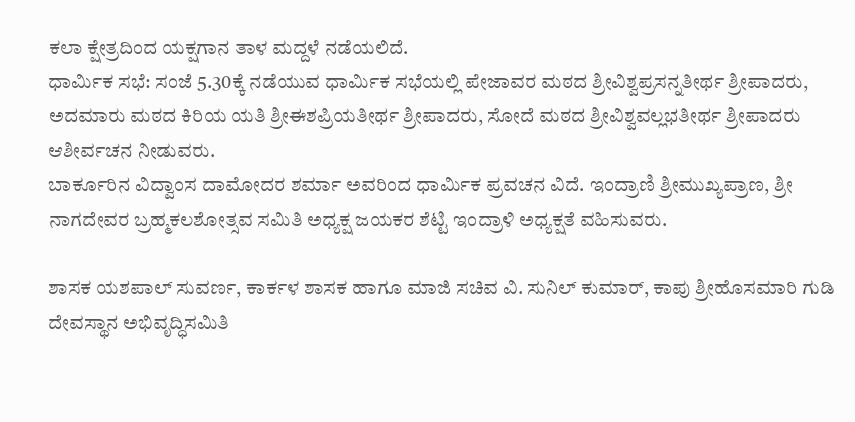ಕಲಾ ಕ್ಷೇತ್ರದಿಂದ ಯಕ್ಷಗಾನ ತಾಳ ಮದ್ದಳೆ ನಡೆಯಲಿದೆ.
ಧಾರ್ಮಿಕ ಸಭೆ: ಸಂಜೆ 5.30ಕ್ಕೆ ನಡೆಯುವ ಧಾರ್ಮಿಕ ಸಭೆಯಲ್ಲಿ ಪೇಜಾವರ ಮಠದ ಶ್ರೀವಿಶ್ವಪ್ರಸನ್ನತೀರ್ಥ ಶ್ರೀಪಾದರು, ಅದಮಾರು ಮಠದ ಕಿರಿಯ ಯತಿ ಶ್ರೀಈಶಪ್ರಿಯತೀರ್ಥ ಶ್ರೀಪಾದರು, ಸೋದೆ ಮಠದ ಶ್ರೀವಿಶ್ವವಲ್ಲಭತೀರ್ಥ ಶ್ರೀಪಾದರು ಆಶೀರ್ವಚನ ನೀಡುವರು.
ಬಾರ್ಕೂರಿನ ವಿದ್ವಾಂಸ ದಾಮೋದರ ಶರ್ಮಾ ಅವರಿಂದ ಧಾರ್ಮಿಕ ಪ್ರವಚನ ವಿದೆ. ಇಂದ್ರಾಣಿ ಶ್ರೀಮುಖ್ಯಪ್ರಾಣ, ಶ್ರೀ ನಾಗದೇವರ ಬ್ರಹ್ಮಕಲಶೋತ್ಸವ ಸಮಿತಿ ಅಧ್ಯಕ್ಷ ಜಯಕರ ಶೆಟ್ಟಿ ಇಂದ್ರಾಳಿ ಅಧ್ಯಕ್ಷತೆ ವಹಿಸುವರು.

ಶಾಸಕ ಯಶಪಾಲ್ ಸುವರ್ಣ, ಕಾರ್ಕಳ ಶಾಸಕ ಹಾಗೂ ಮಾಜಿ ಸಚಿವ ವಿ. ಸುನಿಲ್ ಕುಮಾರ್, ಕಾಪು ಶ್ರೀಹೊಸಮಾರಿ ಗುಡಿ ದೇವಸ್ಥಾನ ಅಭಿವೃದ್ಧಿಸಮಿತಿ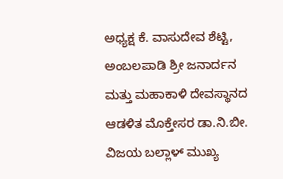ಅಧ್ಯಕ್ಷ ಕೆ. ವಾಸುದೇವ ಶೆಟ್ಟಿ, ಅಂಬಲಪಾಡಿ ಶ್ರೀ ಜನಾರ್ದನ ಮತ್ತು ಮಹಾಕಾಳಿ ದೇವಸ್ಥಾನದ ಆಡಳಿತ ಮೊಕ್ತೇಸರ ಡಾ.ನಿ.ಬೀ. ವಿಜಯ ಬಲ್ಲಾಳ್ ಮುಖ್ಯ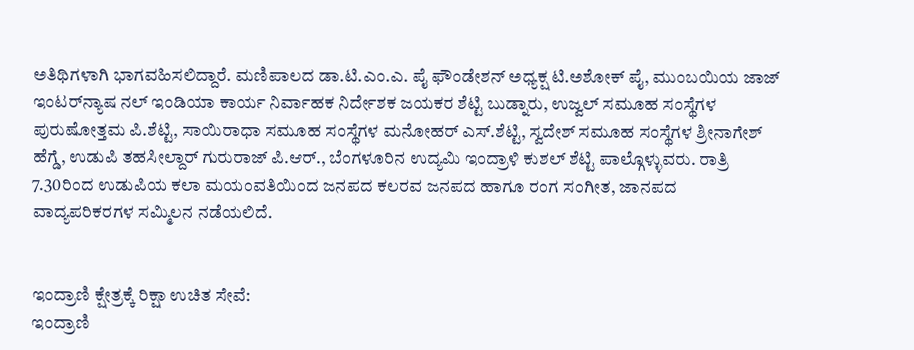ಅತಿಥಿಗಳಾಗಿ ಭಾಗವಹಿಸಲಿದ್ದಾರೆ. ಮಣಿಪಾಲದ ಡಾ.ಟಿ.ಎಂ.ಎ. ಪೈ ಫೌಂಡೇಶನ್ ಅಧ್ಯಕ್ಷ ಟಿ.ಅಶೋಕ್ ಪೈ, ಮುಂಬಯಿಯ ಜಾಜ್ ಇಂಟರ್‌ನ್ಯಾಷ ನಲ್ ಇಂಡಿಯಾ ಕಾರ್ಯ ನಿರ್ವಾಹಕ ನಿರ್ದೇಶಕ ಜಯಕರ ಶೆಟ್ಟಿ ಬುಡ್ನಾರು, ಉಜ್ವಲ್ ಸಮೂಹ ಸಂಸ್ಥೆಗಳ ಪುರುಷೋತ್ತಮ ಪಿ.ಶೆಟ್ಟಿ, ಸಾಯಿರಾಧಾ ಸಮೂಹ ಸಂಸ್ಥೆಗಳ ಮನೋಹರ್ ಎಸ್.ಶೆಟ್ಟಿ, ಸ್ವದೇಶ್ ಸಮೂಹ ಸಂಸ್ಥೆಗಳ ಶ್ರೀನಾಗೇಶ್ ಹೆಗ್ಡೆ, ಉಡುಪಿ ತಹಸೀಲ್ದಾರ್ ಗುರುರಾಜ್ ಪಿ.ಆರ್., ಬೆಂಗಳೂರಿನ ಉದ್ಯಮಿ ಇಂದ್ರಾಳಿ ಕುಶಲ್ ಶೆಟ್ಟಿ ಪಾಲ್ಗೊಳ್ಳುವರು. ರಾತ್ರಿ 7.30ರಿಂದ ಉಡುಪಿಯ ಕಲಾ ಮಯಂವತಿಯಿಂದ ಜನಪದ ಕಲರವ ಜನಪದ ಹಾಗೂ ರಂಗ ಸಂಗೀತ, ಜಾನಪದ ವಾದ್ಯಪರಿಕರಗಳ ಸಮ್ಮಿಲನ ನಡೆಯಲಿದೆ.


ಇಂದ್ರಾಣಿ ಕ್ಷೇತ್ರಕ್ಕೆ ರಿಕ್ಷಾ ಉಚಿತ ಸೇವೆ:
ಇಂದ್ರಾಣಿ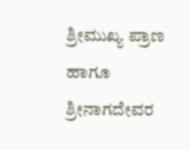ಶ್ರೀಮುಖ್ಯ ಪ್ರಾಣ ಹಾಗೂ ಶ್ರೀನಾಗದೇವರ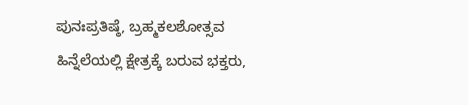ಪುನಃಪ್ರತಿಷ್ಠೆ, ಬ್ರಹ್ಮಕಲಶೋತ್ಸವ ಹಿನ್ನೆಲೆಯಲ್ಲಿ ಕ್ಷೇತ್ರಕ್ಕೆ ಬರುವ ಭಕ್ತರು,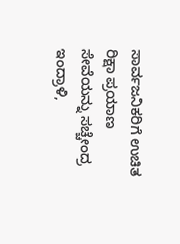ಸಾರ್ವಜನಿಕರಿಗೆ ಉಚಿತ ರಿಕ್ಷಾ ಪ್ರಯಾಣ ಸೇವೆಯನ್ನು ಸಚ್ಚೇಂದ್ರ ಇಂದ್ರಾಳಿ,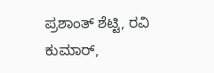ಪ್ರಶಾಂತ್ ಶೆಟ್ಟಿ, ರವಿ ಕುಮಾರ್,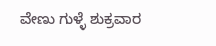ವೇಣು ಗುಳ್ಳೆ ಶುಕ್ರವಾರ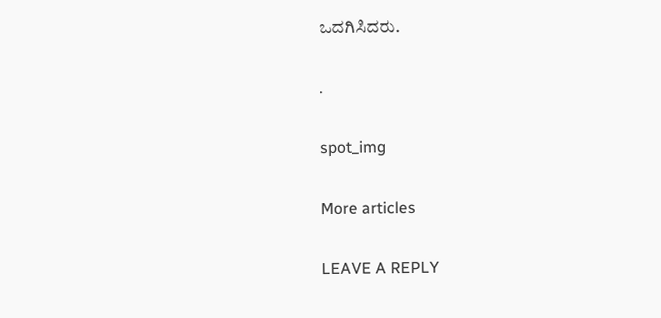ಒದಗಿಸಿದರು.

.

spot_img

More articles

LEAVE A REPLY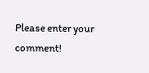Please enter your comment!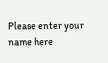Please enter your name here